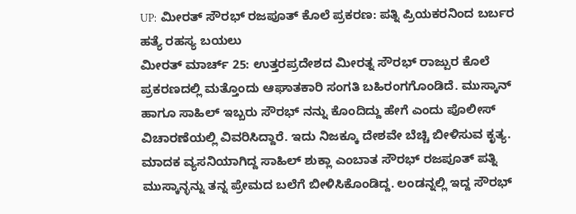UP: ಮೀರತ್ ಸೌರಭ್ ರಜಪೂತ್ ಕೊಲೆ ಪ್ರಕರಣ: ಪತ್ನಿ ಪ್ರಿಯಕರನಿಂದ ಬರ್ಬರ ಹತ್ಯೆ ರಹಸ್ಯ ಬಯಲು
ಮೀರತ್ ಮಾರ್ಚ್ 25: ಉತ್ತರಪ್ರದೇಶದ ಮೀರತ್ನ ಸೌರಭ್ ರಾಜ್ಪುರ ಕೊಲೆ ಪ್ರಕರಣದಲ್ಲಿ ಮತ್ತೊಂದು ಆಘಾತಕಾರಿ ಸಂಗತಿ ಬಹಿರಂಗಗೊಂಡಿದೆ. ಮುಸ್ಕಾನ್ ಹಾಗೂ ಸಾಹಿಲ್ ಇಬ್ಬರು ಸೌರಭ್ ನನ್ನು ಕೊಂದಿದ್ದು ಹೇಗೆ ಎಂದು ಪೊಲೀಸ್ ವಿಚಾರಣೆಯಲ್ಲಿ ವಿವರಿಸಿದ್ದಾರೆ. ಇದು ನಿಜಕ್ಕೂ ದೇಶವೇ ಬೆಚ್ಚಿ ಬೀಳಿಸುವ ಕೃತ್ಯ.
ಮಾದಕ ವ್ಯಸನಿಯಾಗಿದ್ದ ಸಾಹಿಲ್ ಶುಕ್ಲಾ ಎಂಬಾತ ಸೌರಭ್ ರಜಪೂತ್ ಪತ್ನಿ ಮುಸ್ಕಾನ್ಳನ್ನು ತನ್ನ ಪ್ರೇಮದ ಬಲೆಗೆ ಬೀಳಿಸಿಕೊಂಡಿದ್ದ. ಲಂಡನ್ನಲ್ಲಿ ಇದ್ದ ಸೌರಭ್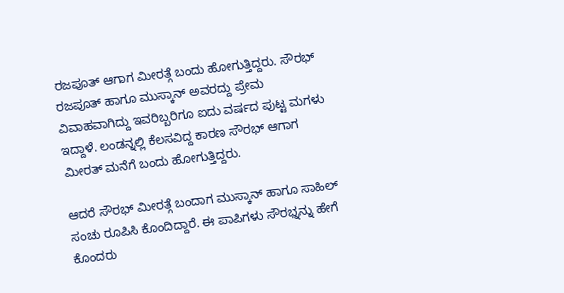ರಜಪೂತ್ ಆಗಾಗ ಮೀರತ್ಗೆ ಬಂದು ಹೋಗುತ್ತಿದ್ದರು. ಸೌರಭ್ ರಜಪೂತ್ ಹಾಗೂ ಮುಸ್ಕಾನ್ ಅವರದ್ದು ಪ್ರೇಮ ವಿವಾಹವಾಗಿದ್ದು ಇವರಿಬ್ಬರಿಗೂ ಐದು ವರ್ಷದ ಪುಟ್ಟ ಮಗಳು ಇದ್ದಾಳೆ. ಲಂಡನ್ನಲ್ಲಿ ಕೆಲಸವಿದ್ದ ಕಾರಣ ಸೌರಭ್ ಆಗಾಗ ಮೀರತ್ ಮನೆಗೆ ಬಂದು ಹೋಗುತ್ತಿದ್ದರು.

ಆದರೆ ಸೌರಭ್ ಮೀರತ್ಗೆ ಬಂದಾಗ ಮುಸ್ಕಾನ್ ಹಾಗೂ ಸಾಹಿಲ್ ಸಂಚು ರೂಪಿಸಿ ಕೊಂದಿದ್ದಾರೆ. ಈ ಪಾಪಿಗಳು ಸೌರಭ್ನನ್ನು ಹೇಗೆ ಕೊಂದರು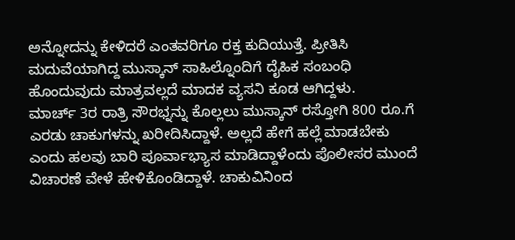ಅನ್ನೋದನ್ನು ಕೇಳಿದರೆ ಎಂತವರಿಗೂ ರಕ್ತ ಕುದಿಯುತ್ತೆ. ಪ್ರೀತಿಸಿ ಮದುವೆಯಾಗಿದ್ದ ಮುಸ್ಕಾನ್ ಸಾಹಿಲ್ನೊಂದಿಗೆ ದೈಹಿಕ ಸಂಬಂಧಿ ಹೊಂದುವುದು ಮಾತ್ರವಲ್ಲದೆ ಮಾದಕ ವ್ಯಸನಿ ಕೂಡ ಆಗಿದ್ದಳು.
ಮಾರ್ಚ್ 3ರ ರಾತ್ರಿ ಸೌರಭ್ನನ್ನು ಕೊಲ್ಲಲು ಮುಸ್ಕಾನ್ ರಸ್ತೋಗಿ 800 ರೂ.ಗೆ ಎರಡು ಚಾಕುಗಳನ್ನು ಖರೀದಿಸಿದ್ದಾಳೆ. ಅಲ್ಲದೆ ಹೇಗೆ ಹಲ್ಲೆ ಮಾಡಬೇಕು ಎಂದು ಹಲವು ಬಾರಿ ಪೂರ್ವಾಭ್ಯಾಸ ಮಾಡಿದ್ದಾಳೆಂದು ಪೊಲೀಸರ ಮುಂದೆ ವಿಚಾರಣೆ ವೇಳೆ ಹೇಳಿಕೊಂಡಿದ್ದಾಳೆ. ಚಾಕುವಿನಿಂದ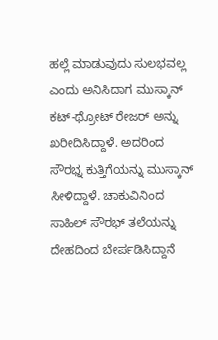ಹಲ್ಲೆ ಮಾಡುವುದು ಸುಲಭವಲ್ಲ ಎಂದು ಅನಿಸಿದಾಗ ಮುಸ್ಕಾನ್ ಕಟ್-ಥ್ರೋಟ್ ರೇಜರ್ ಅನ್ನು ಖರೀದಿಸಿದ್ದಾಳೆ. ಅದರಿಂದ ಸೌರಭ್ನ ಕುತ್ತಿಗೆಯನ್ನು ಮುಸ್ಕಾನ್ ಸೀಳಿದ್ದಾಳೆ. ಚಾಕುವಿನಿಂದ ಸಾಹಿಲ್ ಸೌರಭ್ ತಲೆಯನ್ನು ದೇಹದಿಂದ ಬೇರ್ಪಡಿಸಿದ್ದಾನೆ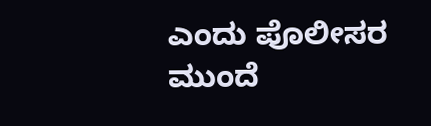ಎಂದು ಪೊಲೀಸರ ಮುಂದೆ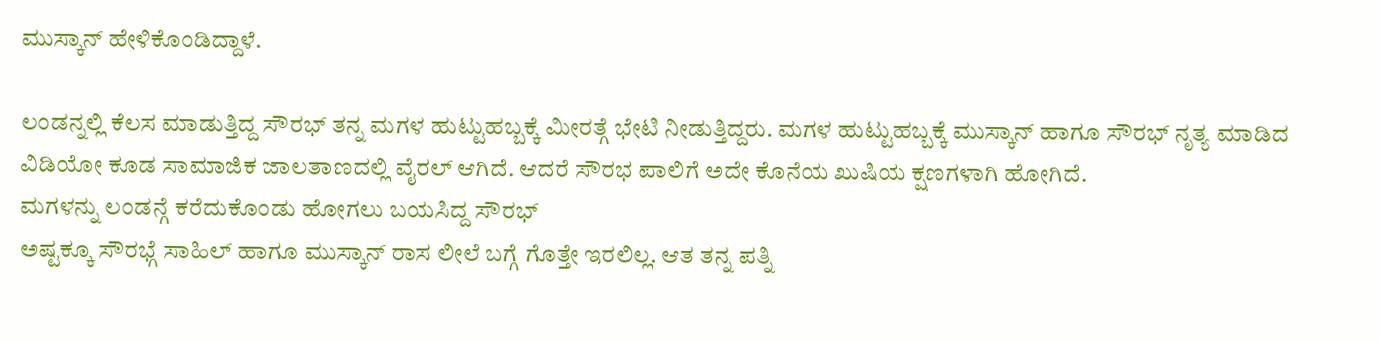ಮುಸ್ಕಾನ್ ಹೇಳಿಕೊಂಡಿದ್ದಾಳೆ.

ಲಂಡನ್ನಲ್ಲಿ ಕೆಲಸ ಮಾಡುತ್ತಿದ್ದ ಸೌರಭ್ ತನ್ನ ಮಗಳ ಹುಟ್ಟುಹಬ್ಬಕ್ಕೆ ಮೀರತ್ಗೆ ಭೇಟಿ ನೀಡುತ್ತಿದ್ದರು. ಮಗಳ ಹುಟ್ಟುಹಬ್ಬಕ್ಕೆ ಮುಸ್ಕಾನ್ ಹಾಗೂ ಸೌರಭ್ ನೃತ್ಯ ಮಾಡಿದ ವಿಡಿಯೋ ಕೂಡ ಸಾಮಾಜಿಕ ಜಾಲತಾಣದಲ್ಲಿ ವೈರಲ್ ಆಗಿದೆ. ಆದರೆ ಸೌರಭ ಪಾಲಿಗೆ ಅದೇ ಕೊನೆಯ ಖುಷಿಯ ಕ್ಷಣಗಳಾಗಿ ಹೋಗಿದೆ.
ಮಗಳನ್ನು ಲಂಡನ್ಗೆ ಕರೆದುಕೊಂಡು ಹೋಗಲು ಬಯಸಿದ್ದ ಸೌರಭ್
ಅಷ್ಟಕ್ಕೂ ಸೌರಭ್ಗೆ ಸಾಹಿಲ್ ಹಾಗೂ ಮುಸ್ಕಾನ್ ರಾಸ ಲೀಲೆ ಬಗ್ಗೆ ಗೊತ್ತೇ ಇರಲಿಲ್ಲ. ಆತ ತನ್ನ ಪತ್ನಿ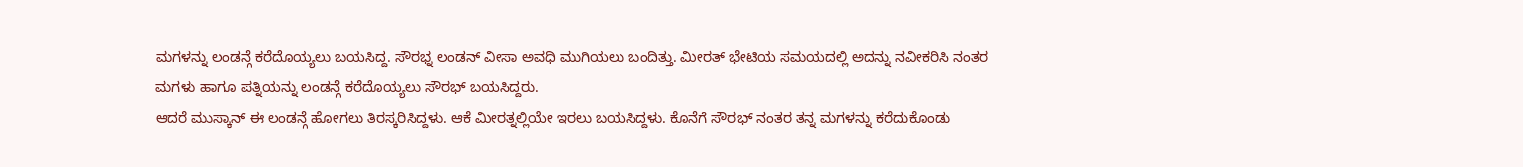ಮಗಳನ್ನು ಲಂಡನ್ಗೆ ಕರೆದೊಯ್ಯಲು ಬಯಸಿದ್ದ. ಸೌರಭ್ನ ಲಂಡನ್ ವೀಸಾ ಅವಧಿ ಮುಗಿಯಲು ಬಂದಿತ್ತು. ಮೀರತ್ ಭೇಟಿಯ ಸಮಯದಲ್ಲಿ ಅದನ್ನು ನವೀಕರಿಸಿ ನಂತರ ಮಗಳು ಹಾಗೂ ಪತ್ನಿಯನ್ನು ಲಂಡನ್ಗೆ ಕರೆದೊಯ್ಯಲು ಸೌರಭ್ ಬಯಸಿದ್ದರು.
ಆದರೆ ಮುಸ್ಕಾನ್ ಈ ಲಂಡನ್ಗೆ ಹೋಗಲು ತಿರಸ್ಕರಿಸಿದ್ದಳು. ಆಕೆ ಮೀರತ್ನಲ್ಲಿಯೇ ಇರಲು ಬಯಸಿದ್ದಳು. ಕೊನೆಗೆ ಸೌರಭ್ ನಂತರ ತನ್ನ ಮಗಳನ್ನು ಕರೆದುಕೊಂಡು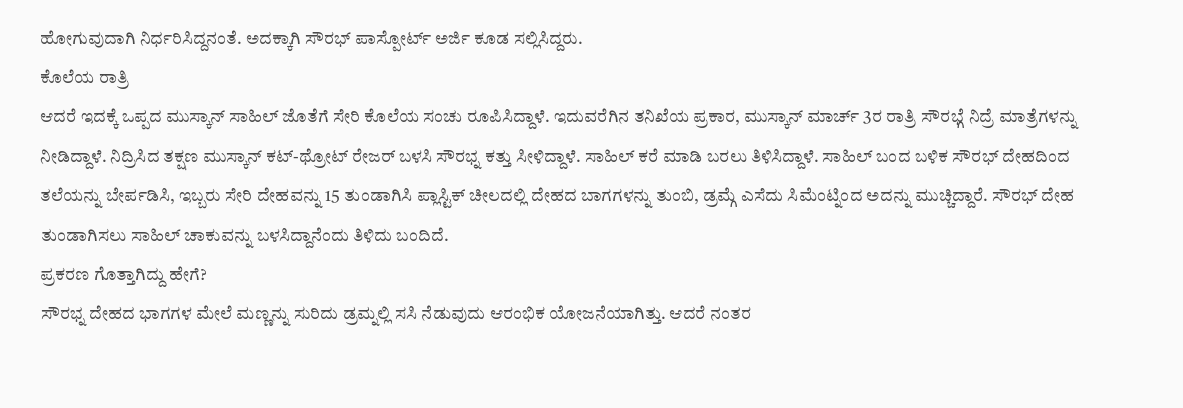ಹೋಗುವುದಾಗಿ ನಿರ್ಧರಿಸಿದ್ದನಂತೆ. ಅದಕ್ಕಾಗಿ ಸೌರಭ್ ಪಾಸ್ಪೋರ್ಟ್ ಅರ್ಜಿ ಕೂಡ ಸಲ್ಲಿಸಿದ್ದರು.
ಕೊಲೆಯ ರಾತ್ರಿ
ಆದರೆ ಇದಕ್ಕೆ ಒಪ್ಪದ ಮುಸ್ಕಾನ್ ಸಾಹಿಲ್ ಜೊತೆಗೆ ಸೇರಿ ಕೊಲೆಯ ಸಂಚು ರೂಪಿಸಿದ್ದಾಳೆ. ಇದುವರೆಗಿನ ತನಿಖೆಯ ಪ್ರಕಾರ, ಮುಸ್ಕಾನ್ ಮಾರ್ಚ್ 3ರ ರಾತ್ರಿ ಸೌರಭ್ಗೆ ನಿದ್ರೆ ಮಾತ್ರೆಗಳನ್ನು ನೀಡಿದ್ದಾಳೆ. ನಿದ್ರಿಸಿದ ತಕ್ಷಣ ಮುಸ್ಕಾನ್ ಕಟ್-ಥ್ರೋಟ್ ರೇಜರ್ ಬಳಸಿ ಸೌರಭ್ನ ಕತ್ತು ಸೀಳಿದ್ದಾಳೆ. ಸಾಹಿಲ್ ಕರೆ ಮಾಡಿ ಬರಲು ತಿಳಿಸಿದ್ದಾಳೆ. ಸಾಹಿಲ್ ಬಂದ ಬಳಿಕ ಸೌರಭ್ ದೇಹದಿಂದ ತಲೆಯನ್ನು ಬೇರ್ಪಡಿಸಿ, ಇಬ್ಬರು ಸೇರಿ ದೇಹವನ್ನು 15 ತುಂಡಾಗಿಸಿ ಪ್ಲಾಸ್ಟಿಕ್ ಚೀಲದಲ್ಲಿ ದೇಹದ ಬಾಗಗಳನ್ನು ತುಂಬಿ, ಡ್ರಮ್ಗೆ ಎಸೆದು ಸಿಮೆಂಟ್ನಿಂದ ಅದನ್ನು ಮುಚ್ಚಿದ್ದಾರೆ. ಸೌರಭ್ ದೇಹ ತುಂಡಾಗಿಸಲು ಸಾಹಿಲ್ ಚಾಕುವನ್ನು ಬಳಸಿದ್ದಾನೆಂದು ತಿಳಿದು ಬಂದಿದೆ.
ಪ್ರಕರಣ ಗೊತ್ತಾಗಿದ್ದು ಹೇಗೆ?
ಸೌರಭ್ನ ದೇಹದ ಭಾಗಗಳ ಮೇಲೆ ಮಣ್ಣನ್ನು ಸುರಿದು ಡ್ರಮ್ನಲ್ಲಿ ಸಸಿ ನೆಡುವುದು ಆರಂಭಿಕ ಯೋಜನೆಯಾಗಿತ್ತು. ಆದರೆ ನಂತರ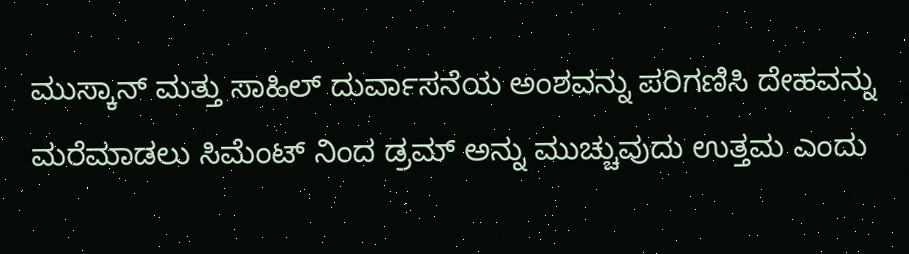ಮುಸ್ಕಾನ್ ಮತ್ತು ಸಾಹಿಲ್ ದುರ್ವಾಸನೆಯ ಅಂಶವನ್ನು ಪರಿಗಣಿಸಿ ದೇಹವನ್ನು ಮರೆಮಾಡಲು ಸಿಮೆಂಟ್ ನಿಂದ ಡ್ರಮ್ ಅನ್ನು ಮುಚ್ಚುವುದು ಉತ್ತಮ ಎಂದು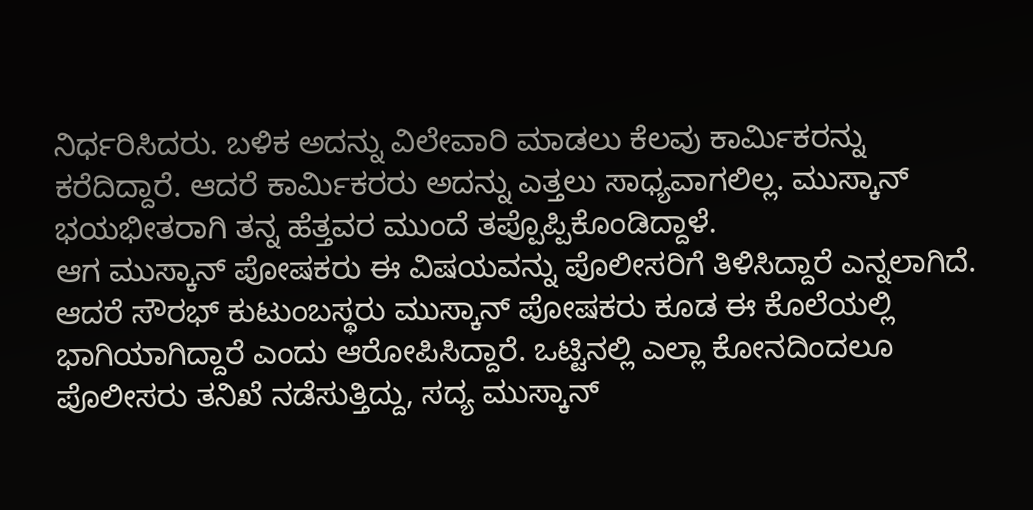ನಿರ್ಧರಿಸಿದರು. ಬಳಿಕ ಅದನ್ನು ವಿಲೇವಾರಿ ಮಾಡಲು ಕೆಲವು ಕಾರ್ಮಿಕರನ್ನು ಕರೆದಿದ್ದಾರೆ. ಆದರೆ ಕಾರ್ಮಿಕರರು ಅದನ್ನು ಎತ್ತಲು ಸಾಧ್ಯವಾಗಲಿಲ್ಲ. ಮುಸ್ಕಾನ್ ಭಯಭೀತರಾಗಿ ತನ್ನ ಹೆತ್ತವರ ಮುಂದೆ ತಪ್ಪೊಪ್ಪಿಕೊಂಡಿದ್ದಾಳೆ.
ಆಗ ಮುಸ್ಕಾನ್ ಪೋಷಕರು ಈ ವಿಷಯವನ್ನು ಪೊಲೀಸರಿಗೆ ತಿಳಿಸಿದ್ದಾರೆ ಎನ್ನಲಾಗಿದೆ. ಆದರೆ ಸೌರಭ್ ಕುಟುಂಬಸ್ಥರು ಮುಸ್ಕಾನ್ ಪೋಷಕರು ಕೂಡ ಈ ಕೊಲೆಯಲ್ಲಿ ಭಾಗಿಯಾಗಿದ್ದಾರೆ ಎಂದು ಆರೋಪಿಸಿದ್ದಾರೆ. ಒಟ್ಟಿನಲ್ಲಿ ಎಲ್ಲಾ ಕೋನದಿಂದಲೂ ಪೊಲೀಸರು ತನಿಖೆ ನಡೆಸುತ್ತಿದ್ದು, ಸದ್ಯ ಮುಸ್ಕಾನ್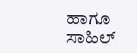ಹಾಗೂ ಸಾಹಿಲ್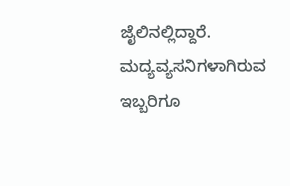ಜೈಲಿನಲ್ಲಿದ್ದಾರೆ. ಮದ್ಯವ್ಯಸನಿಗಳಾಗಿರುವ ಇಬ್ಬರಿಗೂ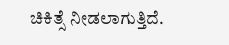ಚಿಕಿತ್ಸೆ ನೀಡಲಾಗುತ್ತಿದೆ.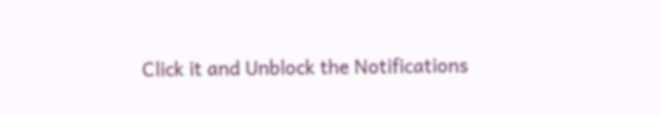Click it and Unblock the Notifications